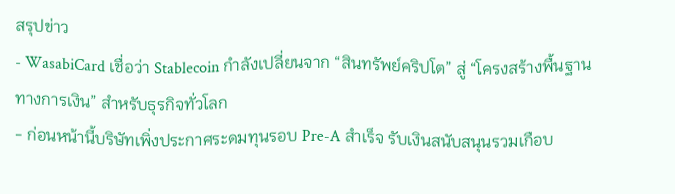สรุปข่าว
- WasabiCard เชื่อว่า Stablecoin กำลังเปลี่ยนจาก “สินทรัพย์คริปโต” สู่ “โครงสร้างพื้นฐานทางการเงิน” สำหรับธุรกิจทั่วโลก
- ก่อนหน้านี้บริษัทเพิ่งประกาศระดมทุนรอบ Pre-A สำเร็จ รับเงินสนับสนุนรวมเกือบ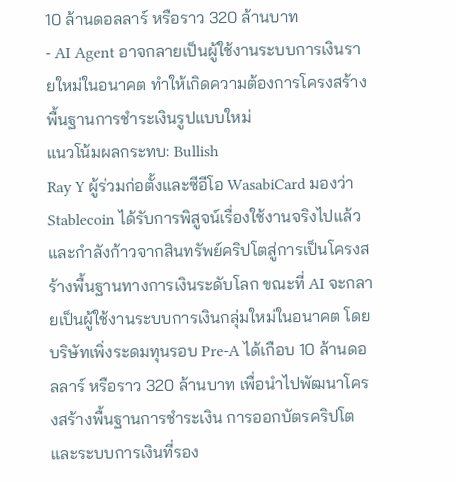10 ล้านดอลลาร์ หรือราว 320 ล้านบาท
- AI Agent อาจกลายเป็นผู้ใช้งานระบบการเงินรายใหม่ในอนาคต ทำให้เกิดความต้องการโครงสร้างพื้นฐานการชำระเงินรูปแบบใหม่
แนวโน้มผลกระทบ: Bullish
Ray Y ผู้ร่วมก่อตั้งและซีอีโอ WasabiCard มองว่า Stablecoin ได้รับการพิสูจน์เรื่องใช้งานจริงไปแล้ว และกำลังก้าวจากสินทรัพย์คริปโตสู่การเป็นโครงสร้างพื้นฐานทางการเงินระดับโลก ขณะที่ AI จะกลายเป็นผู้ใช้งานระบบการเงินกลุ่มใหม่ในอนาคต โดยบริษัทเพิ่งระดมทุนรอบ Pre-A ได้เกือบ 10 ล้านดอลลาร์ หรือราว 320 ล้านบาท เพื่อนำไปพัฒนาโครงสร้างพื้นฐานการชำระเงิน การออกบัตรคริปโต และระบบการเงินที่รอง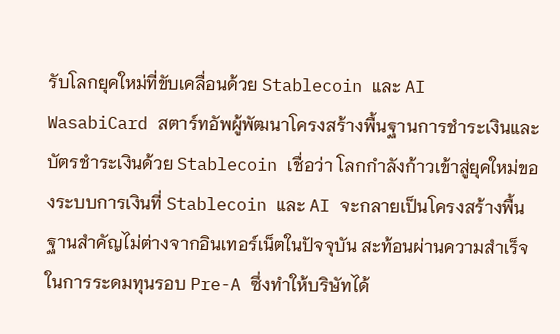รับโลกยุคใหม่ที่ขับเคลื่อนด้วย Stablecoin และ AI
WasabiCard สตาร์ทอัพผู้พัฒนาโครงสร้างพื้นฐานการชำระเงินและบัตรชำระเงินด้วย Stablecoin เชื่อว่า โลกกำลังก้าวเข้าสู่ยุคใหม่ของระบบการเงินที่ Stablecoin และ AI จะกลายเป็นโครงสร้างพื้นฐานสำคัญไม่ต่างจากอินเทอร์เน็ตในปัจจุบัน สะท้อนผ่านความสำเร็จในการระดมทุนรอบ Pre-A ซึ่งทำให้บริษัทได้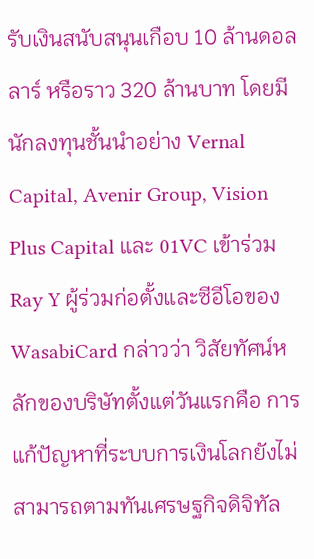รับเงินสนับสนุนเกือบ 10 ล้านดอลลาร์ หรือราว 320 ล้านบาท โดยมีนักลงทุนชั้นนำอย่าง Vernal Capital, Avenir Group, Vision Plus Capital และ 01VC เข้าร่วม
Ray Y ผู้ร่วมก่อตั้งและซีอีโอของ WasabiCard กล่าวว่า วิสัยทัศน์หลักของบริษัทตั้งแต่วันแรกคือ การแก้ปัญหาที่ระบบการเงินโลกยังไม่สามารถตามทันเศรษฐกิจดิจิทัล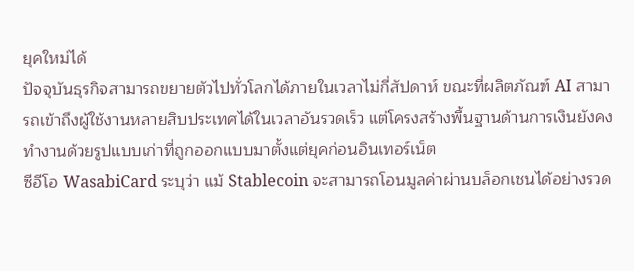ยุคใหม่ได้
ปัจจุบันธุรกิจสามารถขยายตัวไปทั่วโลกได้ภายในเวลาไม่กี่สัปดาห์ ขณะที่ผลิตภัณฑ์ AI สามารถเข้าถึงผู้ใช้งานหลายสิบประเทศได้ในเวลาอันรวดเร็ว แต่โครงสร้างพื้นฐานด้านการเงินยังคงทำงานด้วยรูปแบบเก่าที่ถูกออกแบบมาตั้งแต่ยุคก่อนอินเทอร์เน็ต
ซีอีโอ WasabiCard ระบุว่า แม้ Stablecoin จะสามารถโอนมูลค่าผ่านบล็อกเชนได้อย่างรวด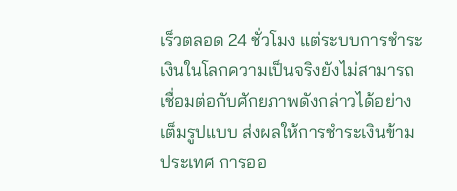เร็วตลอด 24 ชั่วโมง แต่ระบบการชำระเงินในโลกความเป็นจริงยังไม่สามารถเชื่อมต่อกับศักยภาพดังกล่าวได้อย่างเต็มรูปแบบ ส่งผลให้การชำระเงินข้ามประเทศ การออ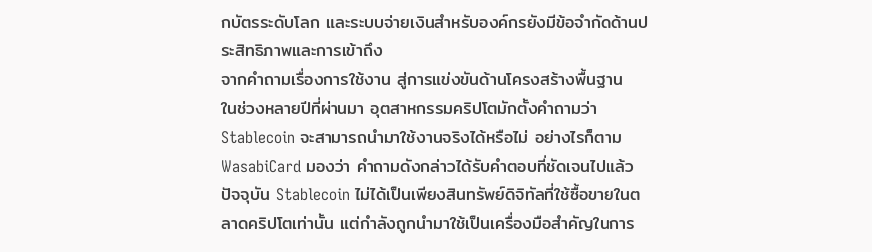กบัตรระดับโลก และระบบจ่ายเงินสำหรับองค์กรยังมีข้อจำกัดด้านประสิทธิภาพและการเข้าถึง
จากคำถามเรื่องการใช้งาน สู่การแข่งขันด้านโครงสร้างพื้นฐาน
ในช่วงหลายปีที่ผ่านมา อุตสาหกรรมคริปโตมักตั้งคำถามว่า Stablecoin จะสามารถนำมาใช้งานจริงได้หรือไม่ อย่างไรก็ตาม WasabiCard มองว่า คำถามดังกล่าวได้รับคำตอบที่ชัดเจนไปแล้ว
ปัจจุบัน Stablecoin ไม่ได้เป็นเพียงสินทรัพย์ดิจิทัลที่ใช้ซื้อขายในตลาดคริปโตเท่านั้น แต่กำลังถูกนำมาใช้เป็นเครื่องมือสำคัญในการ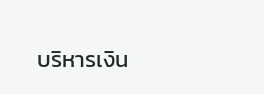บริหารเงิน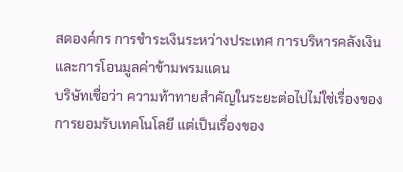สดองค์กร การชำระเงินระหว่างประเทศ การบริหารคลังเงิน และการโอนมูลค่าข้ามพรมแดน
บริษัทเชื่อว่า ความท้าทายสำคัญในระยะต่อไปไม่ใช่เรื่องของการยอมรับเทคโนโลยี แต่เป็นเรื่องของ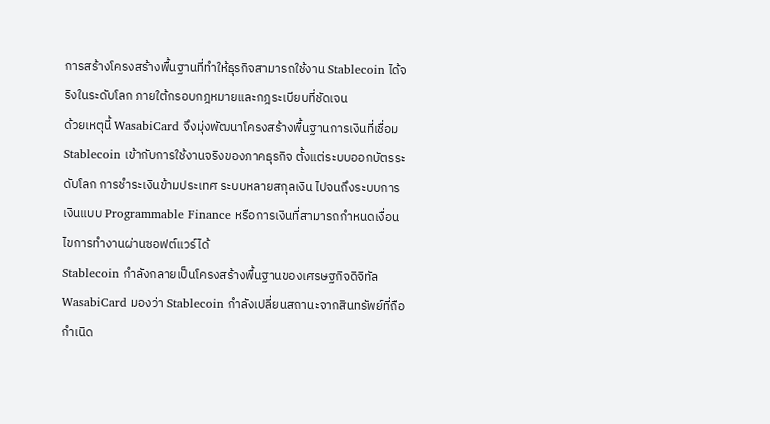การสร้างโครงสร้างพื้นฐานที่ทำให้ธุรกิจสามารถใช้งาน Stablecoin ได้จริงในระดับโลก ภายใต้กรอบกฎหมายและกฎระเบียบที่ชัดเจน
ด้วยเหตุนี้ WasabiCard จึงมุ่งพัฒนาโครงสร้างพื้นฐานการเงินที่เชื่อม Stablecoin เข้ากับการใช้งานจริงของภาคธุรกิจ ตั้งแต่ระบบออกบัตรระดับโลก การชำระเงินข้ามประเทศ ระบบหลายสกุลเงิน ไปจนถึงระบบการเงินแบบ Programmable Finance หรือการเงินที่สามารถกำหนดเงื่อนไขการทำงานผ่านซอฟต์แวร์ได้
Stablecoin กำลังกลายเป็นโครงสร้างพื้นฐานของเศรษฐกิจดิจิทัล
WasabiCard มองว่า Stablecoin กำลังเปลี่ยนสถานะจากสินทรัพย์ที่ถือกำเนิด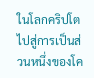ในโลกคริปโต ไปสู่การเป็นส่วนหนึ่งของโค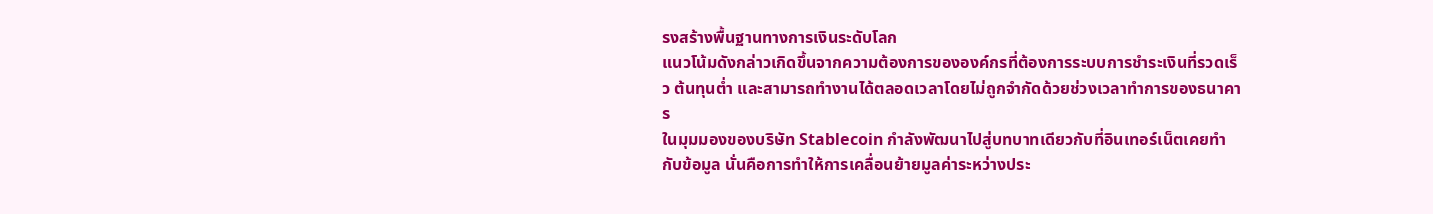รงสร้างพื้นฐานทางการเงินระดับโลก
แนวโน้มดังกล่าวเกิดขึ้นจากความต้องการขององค์กรที่ต้องการระบบการชำระเงินที่รวดเร็ว ต้นทุนต่ำ และสามารถทำงานได้ตลอดเวลาโดยไม่ถูกจำกัดด้วยช่วงเวลาทำการของธนาคาร
ในมุมมองของบริษัท Stablecoin กำลังพัฒนาไปสู่บทบาทเดียวกับที่อินเทอร์เน็ตเคยทำกับข้อมูล นั่นคือการทำให้การเคลื่อนย้ายมูลค่าระหว่างประ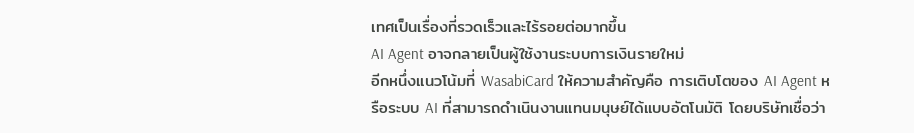เทศเป็นเรื่องที่รวดเร็วและไร้รอยต่อมากขึ้น
AI Agent อาจกลายเป็นผู้ใช้งานระบบการเงินรายใหม่
อีกหนึ่งแนวโน้มที่ WasabiCard ให้ความสำคัญคือ การเติบโตของ AI Agent หรือระบบ AI ที่สามารถดำเนินงานแทนมนุษย์ได้แบบอัตโนมัติ โดยบริษัทเชื่อว่า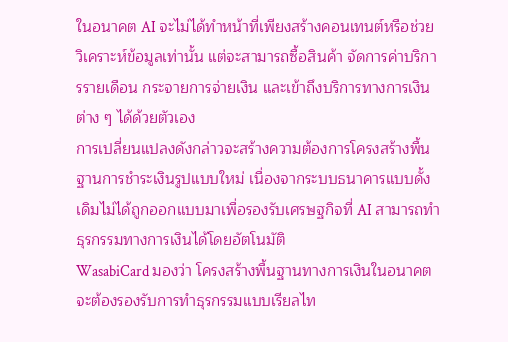ในอนาคต AI จะไม่ได้ทำหน้าที่เพียงสร้างคอนเทนต์หรือช่วยวิเคราะห์ข้อมูลเท่านั้น แต่จะสามารถซื้อสินค้า จัดการค่าบริการรายเดือน กระจายการจ่ายเงิน และเข้าถึงบริการทางการเงินต่าง ๆ ได้ด้วยตัวเอง
การเปลี่ยนแปลงดังกล่าวจะสร้างความต้องการโครงสร้างพื้นฐานการชำระเงินรูปแบบใหม่ เนื่องจากระบบธนาคารแบบดั้งเดิมไม่ได้ถูกออกแบบมาเพื่อรองรับเศรษฐกิจที่ AI สามารถทำธุรกรรมทางการเงินได้โดยอัตโนมัติ
WasabiCard มองว่า โครงสร้างพื้นฐานทางการเงินในอนาคตจะต้องรองรับการทำธุรกรรมแบบเรียลไท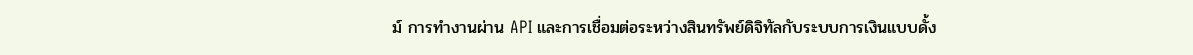ม์ การทำงานผ่าน API และการเชื่อมต่อระหว่างสินทรัพย์ดิจิทัลกับระบบการเงินแบบดั้ง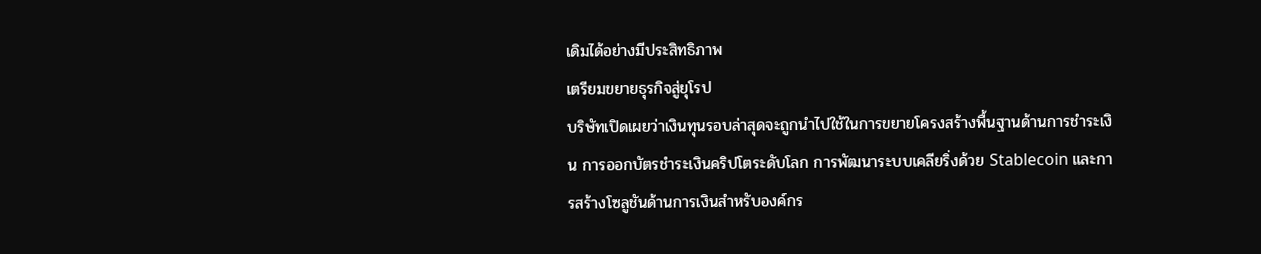เดิมได้อย่างมีประสิทธิภาพ
เตรียมขยายธุรกิจสู่ยุโรป
บริษัทเปิดเผยว่าเงินทุนรอบล่าสุดจะถูกนำไปใช้ในการขยายโครงสร้างพื้นฐานด้านการชำระเงิน การออกบัตรชำระเงินคริปโตระดับโลก การพัฒนาระบบเคลียริ่งด้วย Stablecoin และการสร้างโซลูชันด้านการเงินสำหรับองค์กร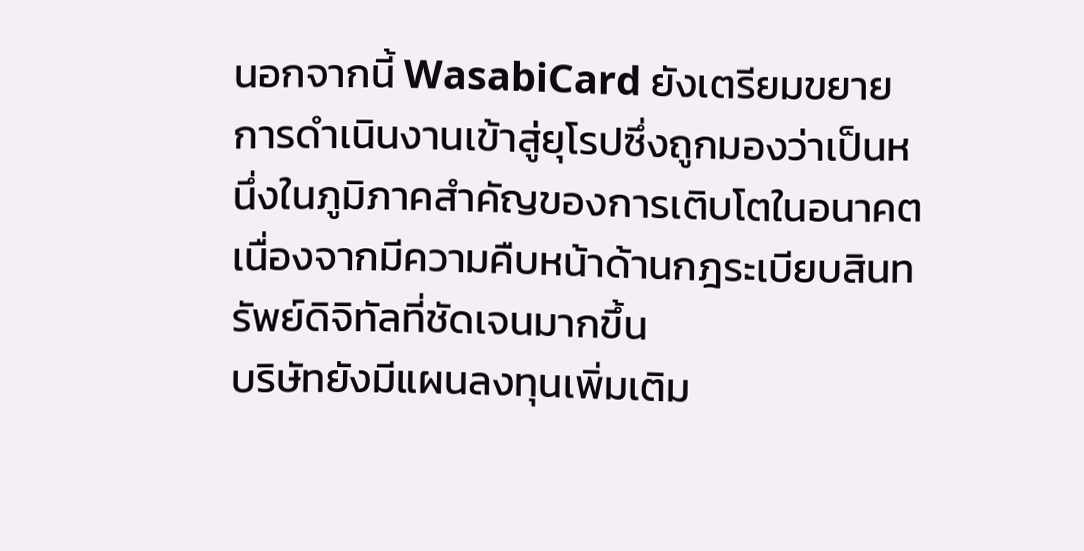นอกจากนี้ WasabiCard ยังเตรียมขยายการดำเนินงานเข้าสู่ยุโรปซึ่งถูกมองว่าเป็นหนึ่งในภูมิภาคสำคัญของการเติบโตในอนาคต เนื่องจากมีความคืบหน้าด้านกฎระเบียบสินทรัพย์ดิจิทัลที่ชัดเจนมากขึ้น
บริษัทยังมีแผนลงทุนเพิ่มเติม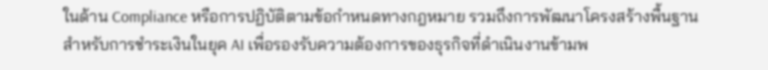ในด้าน Compliance หรือการปฏิบัติตามข้อกำหนดทางกฎหมาย รวมถึงการพัฒนาโครงสร้างพื้นฐานสำหรับการชำระเงินในยุค AI เพื่อรองรับความต้องการของธุรกิจที่ดำเนินงานข้ามพ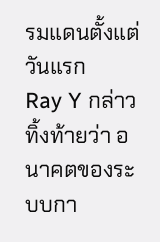รมแดนตั้งแต่วันแรก
Ray Y กล่าวทิ้งท้ายว่า อนาคตของระบบกา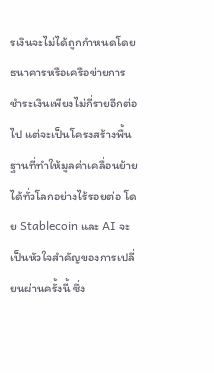รเงินจะไม่ได้ถูกกำหนดโดยธนาคารหรือเครือข่ายการชำระเงินเพียงไม่กี่รายอีกต่อไป แต่จะเป็นโครงสร้างพื้นฐานที่ทำให้มูลค่าเคลื่อนย้ายได้ทั่วโลกอย่างไร้รอยต่อ โดย Stablecoin และ AI จะเป็นหัวใจสำคัญของการเปลี่ยนผ่านครั้งนี้ ซึ่ง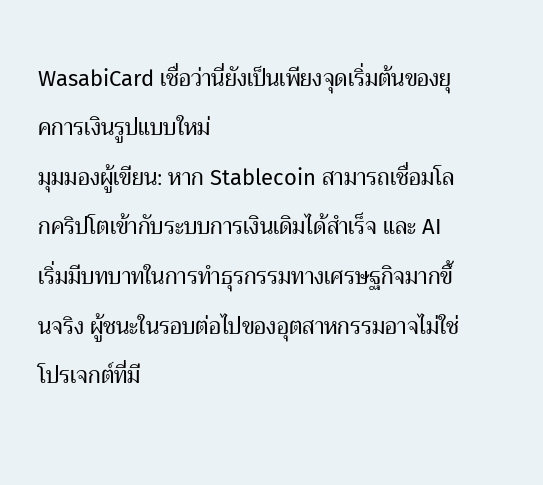WasabiCard เชื่อว่านี่ยังเป็นเพียงจุดเริ่มต้นของยุคการเงินรูปแบบใหม่
มุมมองผู้เขียน: หาก Stablecoin สามารถเชื่อมโลกคริปโตเข้ากับระบบการเงินเดิมได้สำเร็จ และ AI เริ่มมีบทบาทในการทำธุรกรรมทางเศรษฐกิจมากขึ้นจริง ผู้ชนะในรอบต่อไปของอุตสาหกรรมอาจไม่ใช่โปรเจกต์ที่มี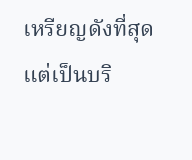เหรียญดังที่สุด แต่เป็นบริ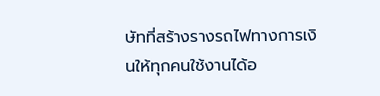ษัทที่สร้างรางรถไฟทางการเงินให้ทุกคนใช้งานได้อ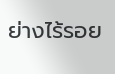ย่างไร้รอย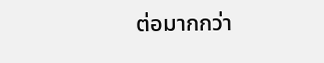ต่อมากกว่า